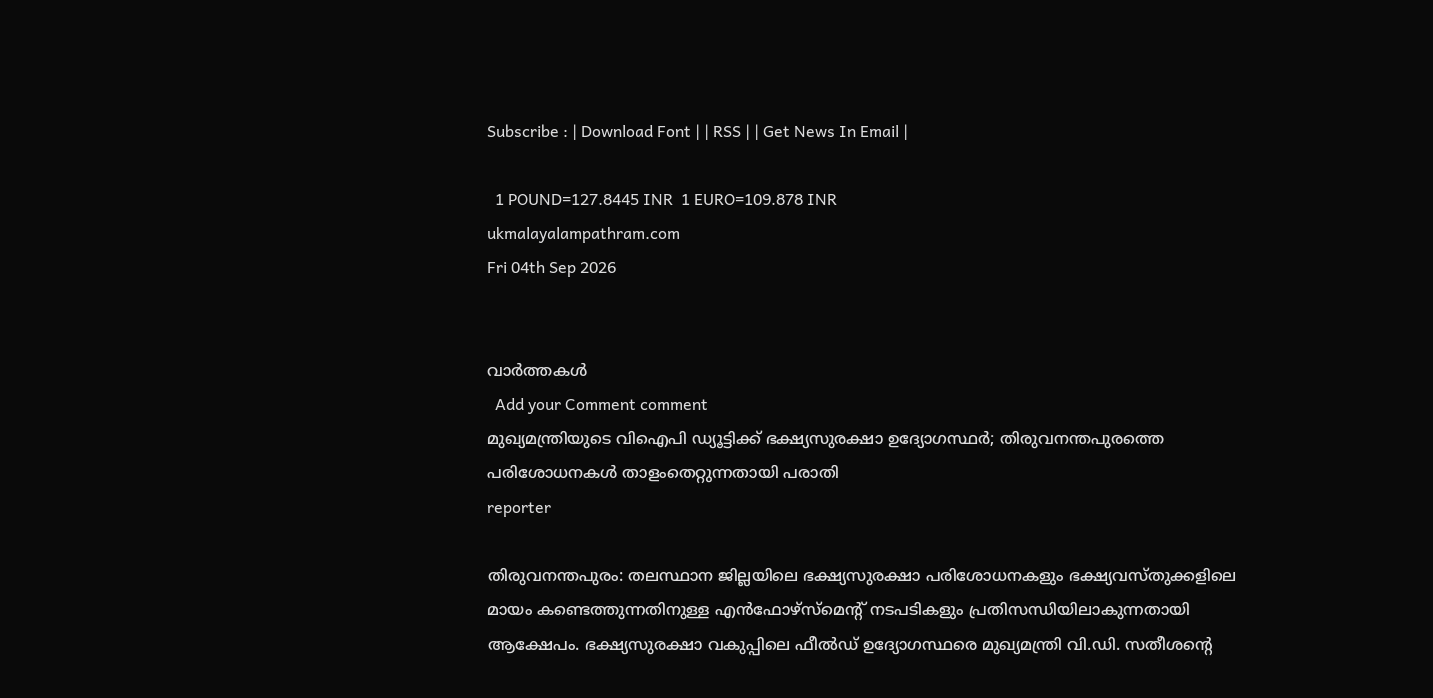Subscribe : | Download Font | | RSS | | Get News In Email |

  1 POUND=127.8445 INR  1 EURO=109.878 INR
ukmalayalampathram.com
Fri 04th Sep 2026


വാര്‍ത്തകള്‍
  Add your Comment comment
മുഖ്യമന്ത്രിയുടെ വിഐപി ഡ്യൂട്ടിക്ക് ഭക്ഷ്യസുരക്ഷാ ഉദ്യോഗസ്ഥര്‍; തിരുവനന്തപുരത്തെ പരിശോധനകള്‍ താളംതെറ്റുന്നതായി പരാതി
reporter

തിരുവനന്തപുരം: തലസ്ഥാന ജില്ലയിലെ ഭക്ഷ്യസുരക്ഷാ പരിശോധനകളും ഭക്ഷ്യവസ്തുക്കളിലെ മായം കണ്ടെത്തുന്നതിനുള്ള എന്‍ഫോഴ്‌സ്‌മെന്റ് നടപടികളും പ്രതിസന്ധിയിലാകുന്നതായി ആക്ഷേപം. ഭക്ഷ്യസുരക്ഷാ വകുപ്പിലെ ഫീല്‍ഡ് ഉദ്യോഗസ്ഥരെ മുഖ്യമന്ത്രി വി.ഡി. സതീശന്റെ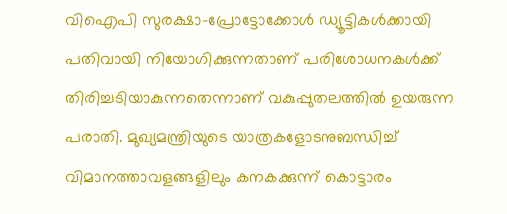വിഐപി സുരക്ഷാ-പ്രോട്ടോക്കോള്‍ ഡ്യൂട്ടികള്‍ക്കായി പതിവായി നിയോഗിക്കുന്നതാണ് പരിശോധനകള്‍ക്ക് തിരിച്ചടിയാകുന്നതെന്നാണ് വകുപ്പുതലത്തില്‍ ഉയരുന്ന പരാതി. മുഖ്യമന്ത്രിയുടെ യാത്രകളോടനുബന്ധിച്ച് വിമാനത്താവളങ്ങളിലും കനകക്കുന്ന് കൊട്ടാരം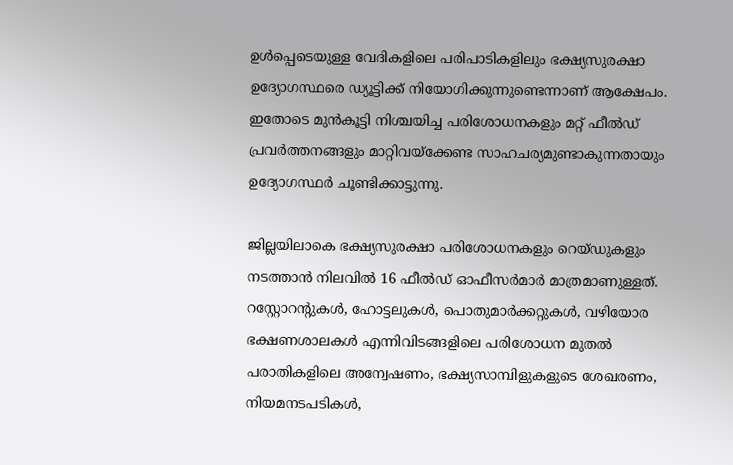ഉള്‍പ്പെടെയുള്ള വേദികളിലെ പരിപാടികളിലും ഭക്ഷ്യസുരക്ഷാ ഉദ്യോഗസ്ഥരെ ഡ്യൂട്ടിക്ക് നിയോഗിക്കുന്നുണ്ടെന്നാണ് ആക്ഷേപം. ഇതോടെ മുന്‍കൂട്ടി നിശ്ചയിച്ച പരിശോധനകളും മറ്റ് ഫീല്‍ഡ് പ്രവര്‍ത്തനങ്ങളും മാറ്റിവയ്‌ക്കേണ്ട സാഹചര്യമുണ്ടാകുന്നതായും ഉദ്യോഗസ്ഥര്‍ ചൂണ്ടിക്കാട്ടുന്നു.

ജില്ലയിലാകെ ഭക്ഷ്യസുരക്ഷാ പരിശോധനകളും റെയ്ഡുകളും നടത്താന്‍ നിലവില്‍ 16 ഫീല്‍ഡ് ഓഫീസര്‍മാര്‍ മാത്രമാണുള്ളത്. റസ്റ്റോറന്റുകള്‍, ഹോട്ടലുകള്‍, പൊതുമാര്‍ക്കറ്റുകള്‍, വഴിയോര ഭക്ഷണശാലകള്‍ എന്നിവിടങ്ങളിലെ പരിശോധന മുതല്‍ പരാതികളിലെ അന്വേഷണം, ഭക്ഷ്യസാമ്പിളുകളുടെ ശേഖരണം, നിയമനടപടികള്‍,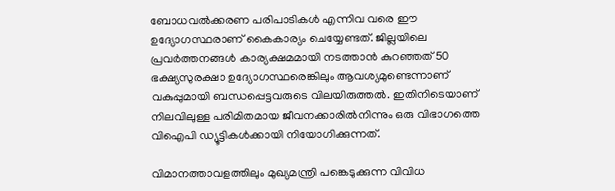ബോധവല്‍ക്കരണ പരിപാടികള്‍ എന്നിവ വരെ ഈ ഉദ്യോഗസ്ഥരാണ് കൈകാര്യം ചെയ്യേണ്ടത്. ജില്ലയിലെ പ്രവര്‍ത്തനങ്ങള്‍ കാര്യക്ഷമമായി നടത്താന്‍ കുറഞ്ഞത് 50 ഭക്ഷ്യസുരക്ഷാ ഉദ്യോഗസ്ഥരെങ്കിലും ആവശ്യമുണ്ടെന്നാണ് വകുപ്പുമായി ബന്ധപ്പെട്ടവരുടെ വിലയിരുത്തല്‍. ഇതിനിടെയാണ് നിലവിലുള്ള പരിമിതമായ ജീവനക്കാരില്‍നിന്നും ഒരു വിഭാഗത്തെ വിഐപി ഡ്യൂട്ടികള്‍ക്കായി നിയോഗിക്കുന്നത്.

വിമാനത്താവളത്തിലും മുഖ്യമന്ത്രി പങ്കെടുക്കുന്ന വിവിധ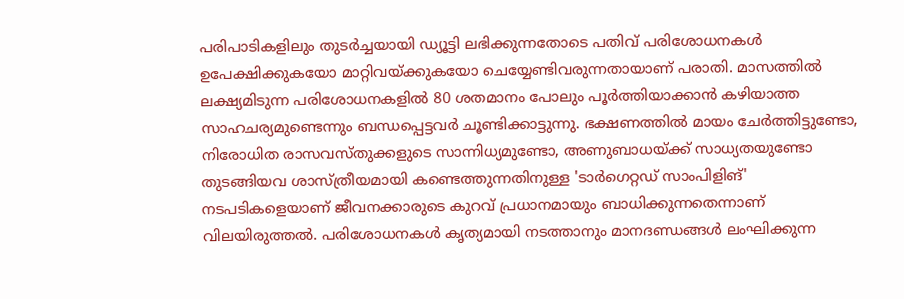പരിപാടികളിലും തുടര്‍ച്ചയായി ഡ്യൂട്ടി ലഭിക്കുന്നതോടെ പതിവ് പരിശോധനകള്‍ ഉപേക്ഷിക്കുകയോ മാറ്റിവയ്ക്കുകയോ ചെയ്യേണ്ടിവരുന്നതായാണ് പരാതി. മാസത്തില്‍ ലക്ഷ്യമിടുന്ന പരിശോധനകളില്‍ 80 ശതമാനം പോലും പൂര്‍ത്തിയാക്കാന്‍ കഴിയാത്ത സാഹചര്യമുണ്ടെന്നും ബന്ധപ്പെട്ടവര്‍ ചൂണ്ടിക്കാട്ടുന്നു. ഭക്ഷണത്തില്‍ മായം ചേര്‍ത്തിട്ടുണ്ടോ, നിരോധിത രാസവസ്തുക്കളുടെ സാന്നിധ്യമുണ്ടോ, അണുബാധയ്ക്ക് സാധ്യതയുണ്ടോ തുടങ്ങിയവ ശാസ്ത്രീയമായി കണ്ടെത്തുന്നതിനുള്ള 'ടാര്‍ഗെറ്റഡ് സാംപിളിങ്' നടപടികളെയാണ് ജീവനക്കാരുടെ കുറവ് പ്രധാനമായും ബാധിക്കുന്നതെന്നാണ് വിലയിരുത്തല്‍. പരിശോധനകള്‍ കൃത്യമായി നടത്താനും മാനദണ്ഡങ്ങള്‍ ലംഘിക്കുന്ന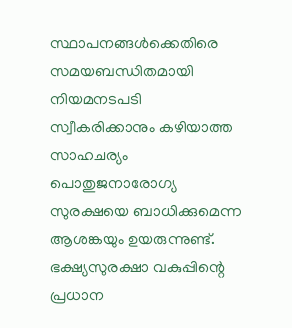സ്ഥാപനങ്ങള്‍ക്കെതിരെ സമയബന്ധിതമായി നിയമനടപടി സ്വീകരിക്കാനും കഴിയാത്ത സാഹചര്യം പൊതുജനാരോഗ്യ സുരക്ഷയെ ബാധിക്കുമെന്ന ആശങ്കയും ഉയരുന്നുണ്ട്. ഭക്ഷ്യസുരക്ഷാ വകുപ്പിന്റെ പ്രധാന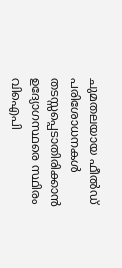ചുമതലയായ ഫീല്‍ഡ് പരിശോധനകള്‍ തടസ്സപ്പെടാതിരിക്കാന്‍ ഉദ്യോഗസ്ഥരെ സ്ഥിരം വിഐപി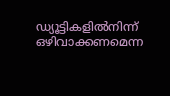ഡ്യൂട്ടികളില്‍നിന്ന് ഒഴിവാക്കണമെന്ന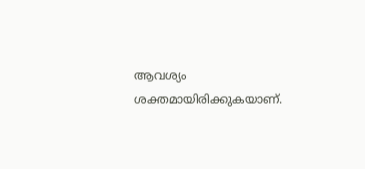ആവശ്യം ശക്തമായിരിക്കുകയാണ്.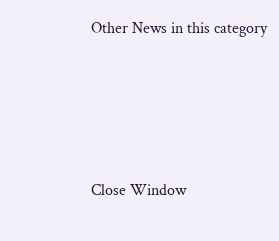Other News in this category








Close Window